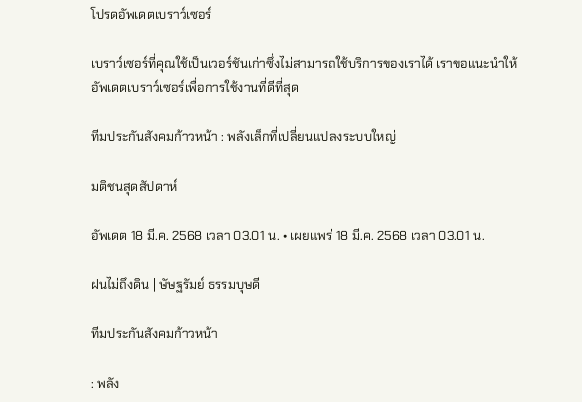โปรดอัพเดตเบราว์เซอร์

เบราว์เซอร์ที่คุณใช้เป็นเวอร์ชันเก่าซึ่งไม่สามารถใช้บริการของเราได้ เราขอแนะนำให้อัพเดตเบราว์เซอร์เพื่อการใช้งานที่ดีที่สุด

ทีมประกันสังคมก้าวหน้า : พลังเล็กที่เปลี่ยนแปลงระบบใหญ่

มติชนสุดสัปดาห์

อัพเดต 18 มี.ค. 2568 เวลา 03.01 น. • เผยแพร่ 18 มี.ค. 2568 เวลา 03.01 น.

ฝนไม่ถึงดิน | ษัษฐรัมย์ ธรรมบุษดี

ทีมประกันสังคมก้าวหน้า

: พลัง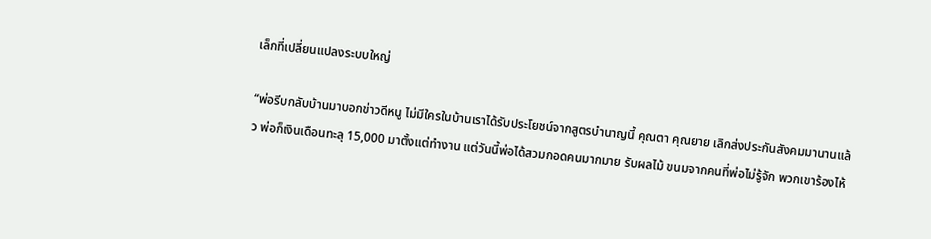เล็กที่เปลี่ยนแปลงระบบใหญ่

“พ่อรีบกลับบ้านมาบอกข่าวดีหนู ไม่มีใครในบ้านเราได้รับประโยชน์จากสูตรบำนาญนี้ คุณตา คุณยาย เลิกส่งประกันสังคมมานานแล้ว พ่อก็เงินเดือนทะลุ 15,000 มาตั้งแต่ทำงาน แต่วันนี้พ่อได้สวมกอดคนมากมาย รับผลไม้ ขนมจากคนที่พ่อไม่รู้จัก พวกเขาร้องไห้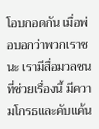โอบกอดกัน เมื่อพ่อบอกว่าพวกเราชนะ เรามีสื่อมวลชนที่ช่วยเรื่องนี้ มีความโกรธและคับแค้น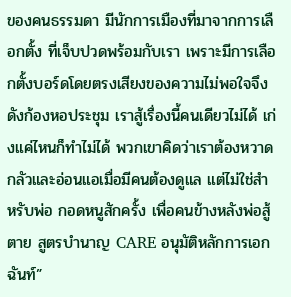ของคนธรรมดา มีนักการเมืองที่มาจากการเลือกตั้ง ที่เจ็บปวดพร้อมกับเรา เพราะมีการเลือกตั้งบอร์ดโดยตรงเสียงของความไม่พอใจจึงดังก้องหอประชุม เราสู้เรื่องนี้คนเดียวไม่ได้ เก่งแค่ไหนก็ทำไม่ได้ พวกเขาคิดว่าเราต้องหวาดกลัวและอ่อนแอเมื่อมีคนต้องดูแล แต่ไม่ใช่สำหรับพ่อ กอดหนูสักครั้ง เพื่อคนข้างหลังพ่อสู้ตาย สูตรบำนาญ CARE อนุมัติหลักการเอกฉันท์”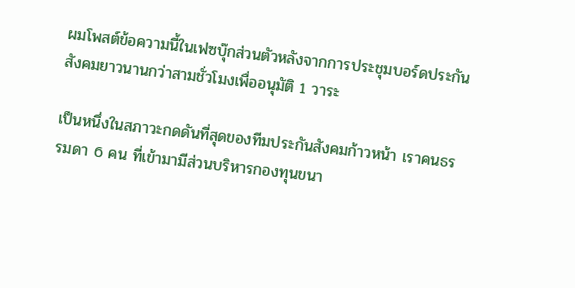ผมโพสต์ข้อความนี้ในเฟซบุ๊กส่วนตัวหลังจากการประชุมบอร์ดประกันสังคมยาวนานกว่าสามชั่วโมงเพื่ออนุมัติ 1 วาระ

เป็นหนึ่งในสภาวะกดดันที่สุดของทีมประกันสังคมก้าวหน้า เราคนธรรมดา 6 คน ที่เข้ามามีส่วนบริหารกองทุนขนา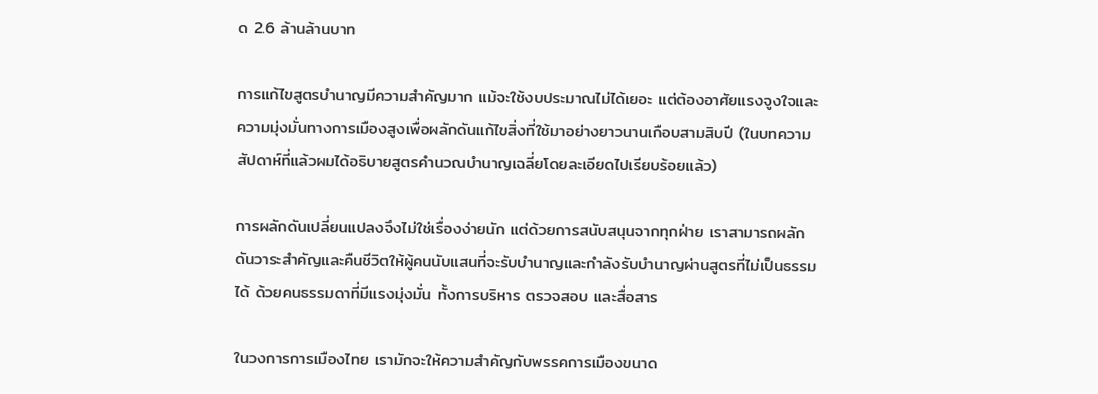ด 2.6 ล้านล้านบาท

การแก้ไขสูตรบำนาญมีความสำคัญมาก แม้จะใช้งบประมาณไม่ได้เยอะ แต่ต้องอาศัยแรงจูงใจและความมุ่งมั่นทางการเมืองสูงเพื่อผลักดันแก้ไขสิ่งที่ใช้มาอย่างยาวนานเกือบสามสิบปี (ในบทความสัปดาห์ที่แล้วผมได้อธิบายสูตรคำนวณบำนาญเฉลี่ยโดยละเอียดไปเรียบร้อยแล้ว)

การผลักดันเปลี่ยนแปลงจึงไม่ใช่เรื่องง่ายนัก แต่ด้วยการสนับสนุนจากทุกฝ่าย เราสามารถผลักดันวาระสำคัญและคืนชีวิตให้ผู้คนนับแสนที่จะรับบำนาญและกำลังรับบำนาญผ่านสูตรที่ไม่เป็นธรรมได้ ด้วยคนธรรมดาที่มีแรงมุ่งมั่น ทั้งการบริหาร ตรวจสอบ และสื่อสาร

ในวงการการเมืองไทย เรามักจะให้ความสำคัญกับพรรคการเมืองขนาด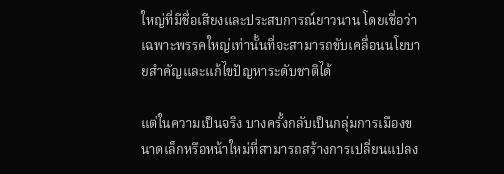ใหญ่ที่มีชื่อเสียงและประสบการณ์ยาวนาน โดยเชื่อว่าเฉพาะพรรคใหญ่เท่านั้นที่จะสามารถขับเคลื่อนนโยบายสำคัญและแก้ไขปัญหาระดับชาติได้

แต่ในความเป็นจริง บางครั้งกลับเป็นกลุ่มการเมืองขนาดเล็กหรือหน้าใหม่ที่สามารถสร้างการเปลี่ยนแปลง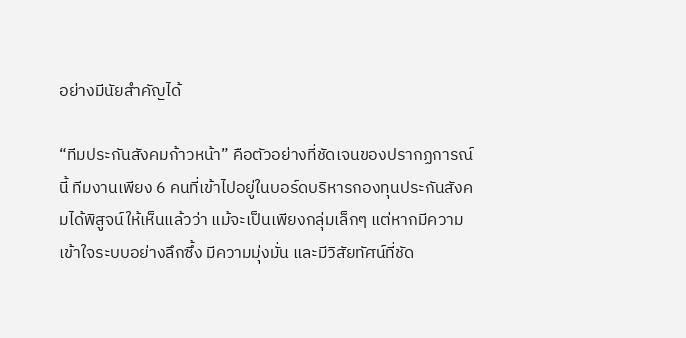อย่างมีนัยสำคัญได้

“ทีมประกันสังคมก้าวหน้า” คือตัวอย่างที่ชัดเจนของปรากฏการณ์นี้ ทีมงานเพียง 6 คนที่เข้าไปอยู่ในบอร์ดบริหารกองทุนประกันสังคมได้พิสูจน์ให้เห็นแล้วว่า แม้จะเป็นเพียงกลุ่มเล็กๆ แต่หากมีความเข้าใจระบบอย่างลึกซึ้ง มีความมุ่งมั่น และมีวิสัยทัศน์ที่ชัด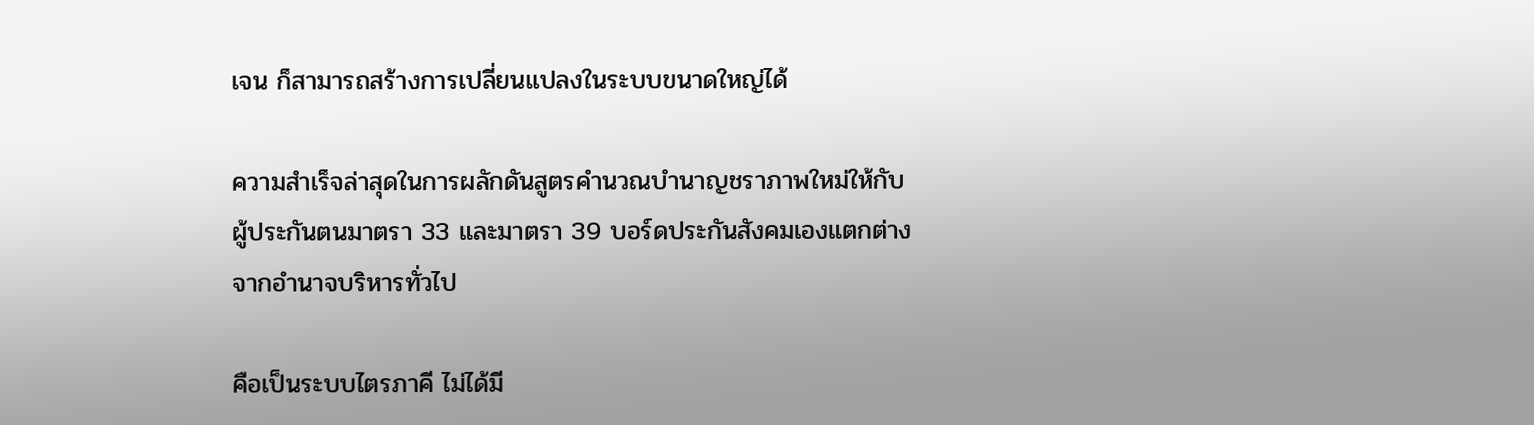เจน ก็สามารถสร้างการเปลี่ยนแปลงในระบบขนาดใหญ่ได้

ความสำเร็จล่าสุดในการผลักดันสูตรคำนวณบำนาญชราภาพใหม่ให้กับผู้ประกันตนมาตรา 33 และมาตรา 39 บอร์ดประกันสังคมเองแตกต่างจากอำนาจบริหารทั่วไป

คือเป็นระบบไตรภาคี ไม่ได้มี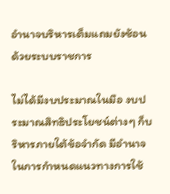อำนาจบริหารเต็มแถมยังซ้อนด้วยระบบราชการ

ไม่ได้มีงบประมาณในมือ งบประมาณสิทธิประโยชน์ต่างๆ ก็บริหารภายใต้ข้อจำกัด มีอำนาจในการกำหนดแนวทางการใช้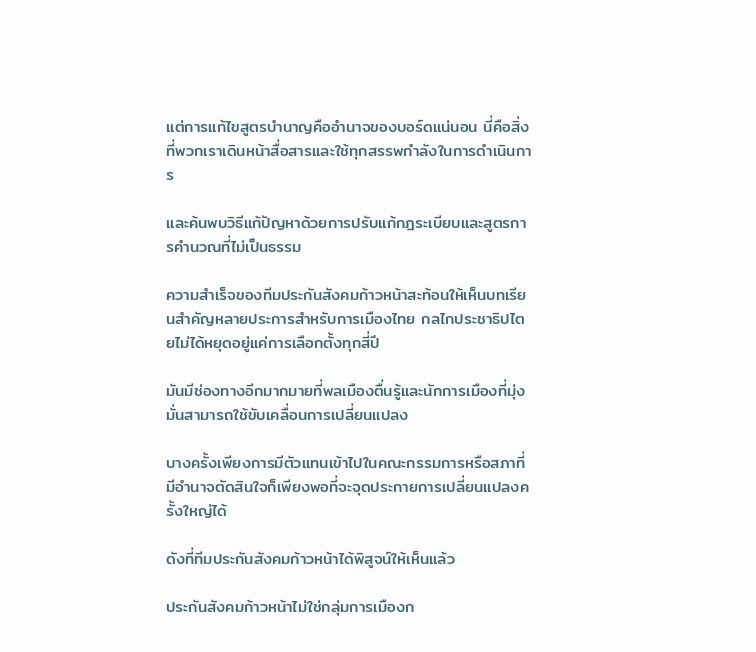แต่การแก้ไขสูตรบำนาญคืออำนาจของบอร์ดแน่นอน นี่คือสิ่งที่พวกเราเดินหน้าสื่อสารและใช้ทุกสรรพกำลังในการดำเนินการ

และค้นพบวิธีแก้ปัญหาด้วยการปรับแก้กฎระเบียบและสูตรการคำนวณที่ไม่เป็นธรรม

ความสำเร็จของทีมประกันสังคมก้าวหน้าสะท้อนให้เห็นบทเรียนสำคัญหลายประการสำหรับการเมืองไทย กลไกประชาธิปไตยไม่ได้หยุดอยู่แค่การเลือกตั้งทุกสี่ปี

มันมีช่องทางอีกมากมายที่พลเมืองตื่นรู้และนักการเมืองที่มุ่งมั่นสามารถใช้ขับเคลื่อนการเปลี่ยนแปลง

บางครั้งเพียงการมีตัวแทนเข้าไปในคณะกรรมการหรือสภาที่มีอำนาจตัดสินใจก็เพียงพอที่จะจุดประกายการเปลี่ยนแปลงครั้งใหญ่ได้

ดังที่ทีมประกันสังคมก้าวหน้าได้พิสูจน์ให้เห็นแล้ว

ประกันสังคมก้าวหน้าไม่ใช่กลุ่มการเมืองก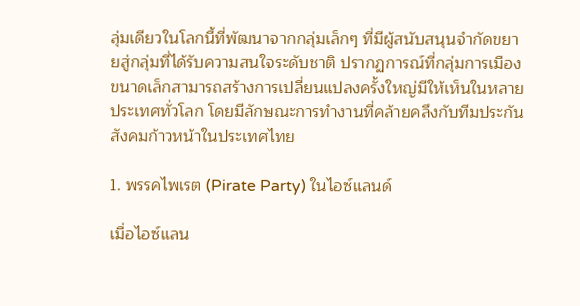ลุ่มเดียวในโลกนี้ที่พัฒนาจากกลุ่มเล็กๆ ที่มีผู้สนับสนุนจำกัดขยายสู่กลุ่มที่ได้รับความสนใจระดับชาติ ปรากฏการณ์ที่กลุ่มการเมืองขนาดเล็กสามารถสร้างการเปลี่ยนแปลงครั้งใหญ่มีให้เห็นในหลายประเทศทั่วโลก โดยมีลักษณะการทำงานที่คล้ายคลึงกับทีมประกันสังคมก้าวหน้าในประเทศไทย

1. พรรคไพเรต (Pirate Party) ในไอซ์แลนด์

เมื่อไอซ์แลน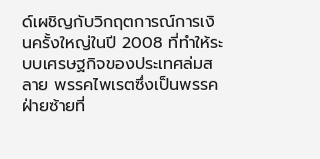ด์เผชิญกับวิกฤตการณ์การเงินครั้งใหญ่ในปี 2008 ที่ทำให้ระบบเศรษฐกิจของประเทศล่มสลาย พรรคไพเรตซึ่งเป็นพรรคฝ่ายซ้ายที่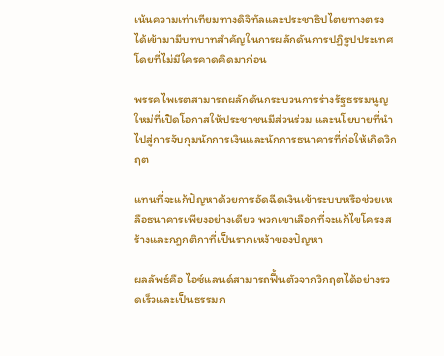เน้นความเท่าเทียมทางดิจิทัลและประชาธิปไตยทางตรง ได้เข้ามามีบทบาทสำคัญในการผลักดันการปฏิรูปประเทศโดยที่ไม่มีใครคาดคิดมาก่อน

พรรคไพเรตสามารถผลักดันกระบวนการร่างรัฐธรรมนูญใหม่ที่เปิดโอกาสให้ประชาชนมีส่วนร่วม และนโยบายที่นำไปสู่การจับกุมนักการเงินและนักการธนาคารที่ก่อให้เกิดวิกฤต

แทนที่จะแก้ปัญหาด้วยการอัดฉีดเงินเข้าระบบหรือช่วยเหลือธนาคารเพียงอย่างเดียว พวกเขาเลือกที่จะแก้ไขโครงสร้างและกฎกติกาที่เป็นรากเหง้าของปัญหา

ผลลัพธ์คือ ไอซ์แลนด์สามารถฟื้นตัวจากวิกฤตได้อย่างรวดเร็วและเป็นธรรมก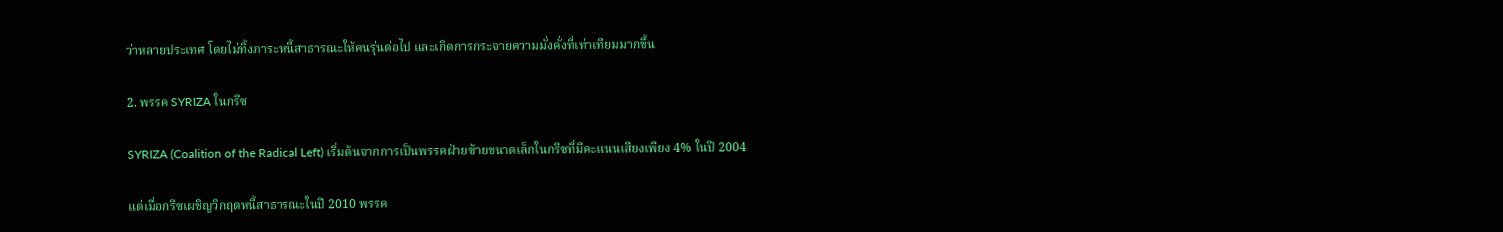ว่าหลายประเทศ โดยไม่ทิ้งภาระหนี้สาธารณะให้คนรุ่นต่อไป และเกิดการกระจายความมั่งคั่งที่เท่าเทียมมากขึ้น

2. พรรค SYRIZA ในกรีซ

SYRIZA (Coalition of the Radical Left) เริ่มต้นจากการเป็นพรรคฝ่ายซ้ายขนาดเล็กในกรีซที่มีคะแนนเสียงเพียง 4% ในปี 2004

แต่เมื่อกรีซเผชิญวิกฤตหนี้สาธารณะในปี 2010 พรรค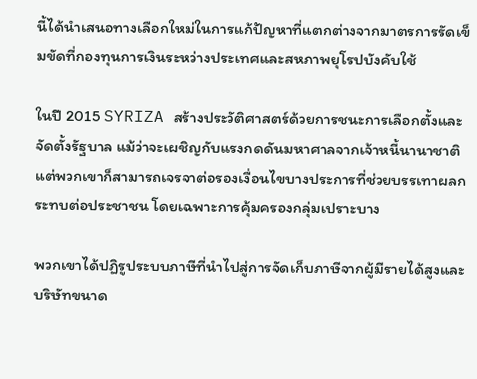นี้ได้นำเสนอทางเลือกใหม่ในการแก้ปัญหาที่แตกต่างจากมาตรการรัดเข็มขัดที่กองทุนการเงินระหว่างประเทศและสหภาพยุโรปบังคับใช้

ในปี 2015 SYRIZA สร้างประวัติศาสตร์ด้วยการชนะการเลือกตั้งและจัดตั้งรัฐบาล แม้ว่าจะเผชิญกับแรงกดดันมหาศาลจากเจ้าหนี้นานาชาติ แต่พวกเขาก็สามารถเจรจาต่อรองเงื่อนไขบางประการที่ช่วยบรรเทาผลกระทบต่อประชาชน โดยเฉพาะการคุ้มครองกลุ่มเปราะบาง

พวกเขาได้ปฏิรูประบบภาษีที่นำไปสู่การจัดเก็บภาษีจากผู้มีรายได้สูงและบริษัทขนาด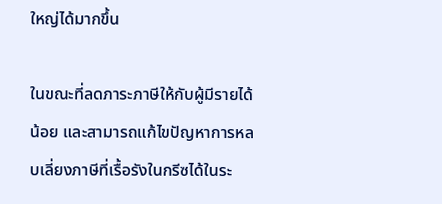ใหญ่ได้มากขึ้น

ในขณะที่ลดภาระภาษีให้กับผู้มีรายได้น้อย และสามารถแก้ไขปัญหาการหลบเลี่ยงภาษีที่เรื้อรังในกรีซได้ในระ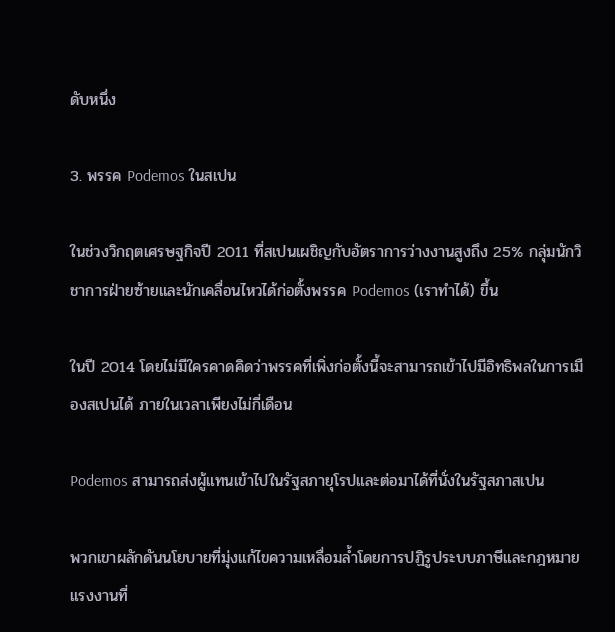ดับหนึ่ง

3. พรรค Podemos ในสเปน

ในช่วงวิกฤตเศรษฐกิจปี 2011 ที่สเปนเผชิญกับอัตราการว่างงานสูงถึง 25% กลุ่มนักวิชาการฝ่ายซ้ายและนักเคลื่อนไหวได้ก่อตั้งพรรค Podemos (เราทำได้) ขึ้น

ในปี 2014 โดยไม่มีใครคาดคิดว่าพรรคที่เพิ่งก่อตั้งนี้จะสามารถเข้าไปมีอิทธิพลในการเมืองสเปนได้ ภายในเวลาเพียงไม่กี่เดือน

Podemos สามารถส่งผู้แทนเข้าไปในรัฐสภายุโรปและต่อมาได้ที่นั่งในรัฐสภาสเปน

พวกเขาผลักดันนโยบายที่มุ่งแก้ไขความเหลื่อมล้ำโดยการปฏิรูประบบภาษีและกฎหมายแรงงานที่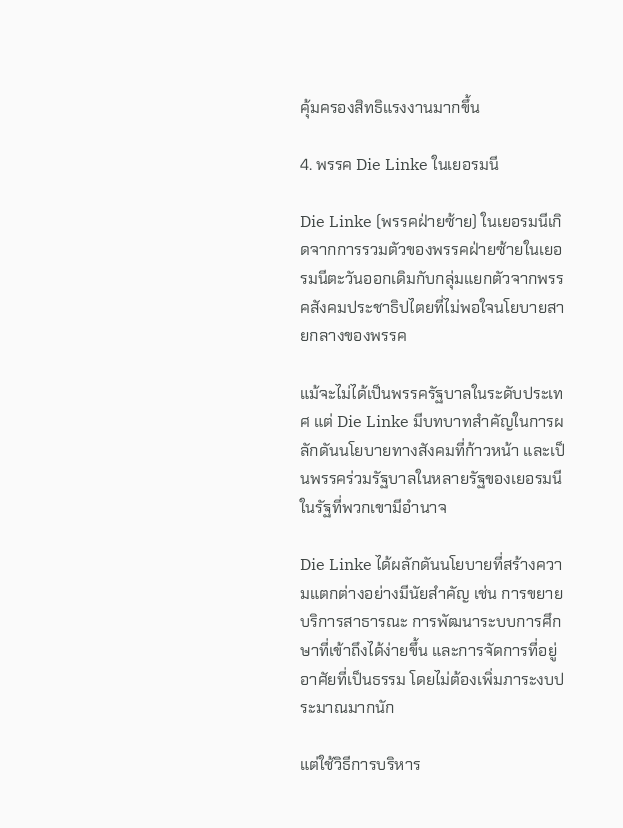คุ้มครองสิทธิแรงงานมากขึ้น

4. พรรค Die Linke ในเยอรมนี

Die Linke (พรรคฝ่ายซ้าย) ในเยอรมนีเกิดจากการรวมตัวของพรรคฝ่ายซ้ายในเยอรมนีตะวันออกเดิมกับกลุ่มแยกตัวจากพรรคสังคมประชาธิปไตยที่ไม่พอใจนโยบายสายกลางของพรรค

แม้จะไม่ได้เป็นพรรครัฐบาลในระดับประเทศ แต่ Die Linke มีบทบาทสำคัญในการผลักดันนโยบายทางสังคมที่ก้าวหน้า และเป็นพรรคร่วมรัฐบาลในหลายรัฐของเยอรมนี ในรัฐที่พวกเขามีอำนาจ

Die Linke ได้ผลักดันนโยบายที่สร้างความแตกต่างอย่างมีนัยสำคัญ เช่น การขยายบริการสาธารณะ การพัฒนาระบบการศึกษาที่เข้าถึงได้ง่ายขึ้น และการจัดการที่อยู่อาศัยที่เป็นธรรม โดยไม่ต้องเพิ่มภาระงบประมาณมากนัก

แต่ใช้วิธีการบริหาร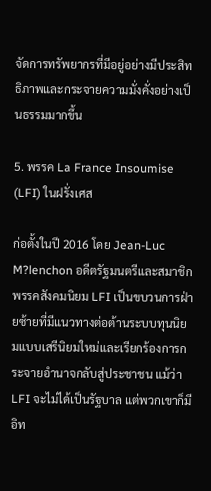จัดการทรัพยากรที่มีอยู่อย่างมีประสิทธิภาพและกระจายความมั่งคั่งอย่างเป็นธรรมมากขึ้น

5. พรรค La France Insoumise (LFI) ในฝรั่งเศส

ก่อตั้งในปี 2016 โดย Jean-Luc M?lenchon อดีตรัฐมนตรีและสมาชิกพรรคสังคมนิยม LFI เป็นขบวนการฝ่ายซ้ายที่มีแนวทางต่อต้านระบบทุนนิยมแบบเสรีนิยมใหม่และเรียกร้องการกระจายอำนาจกลับสู่ประชาชน แม้ว่า LFI จะไม่ได้เป็นรัฐบาล แต่พวกเขาก็มีอิท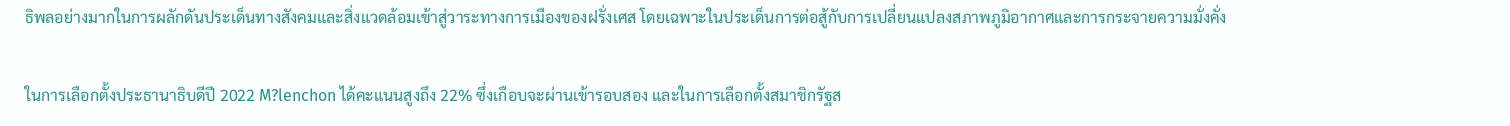ธิพลอย่างมากในการผลักดันประเด็นทางสังคมและสิ่งแวดล้อมเข้าสู่วาระทางการเมืองของฝรั่งเศส โดยเฉพาะในประเด็นการต่อสู้กับการเปลี่ยนแปลงสภาพภูมิอากาศและการกระจายความมั่งคั่ง

ในการเลือกตั้งประธานาธิบดีปี 2022 M?lenchon ได้คะแนนสูงถึง 22% ซึ่งเกือบจะผ่านเข้ารอบสอง และในการเลือกตั้งสมาชิกรัฐส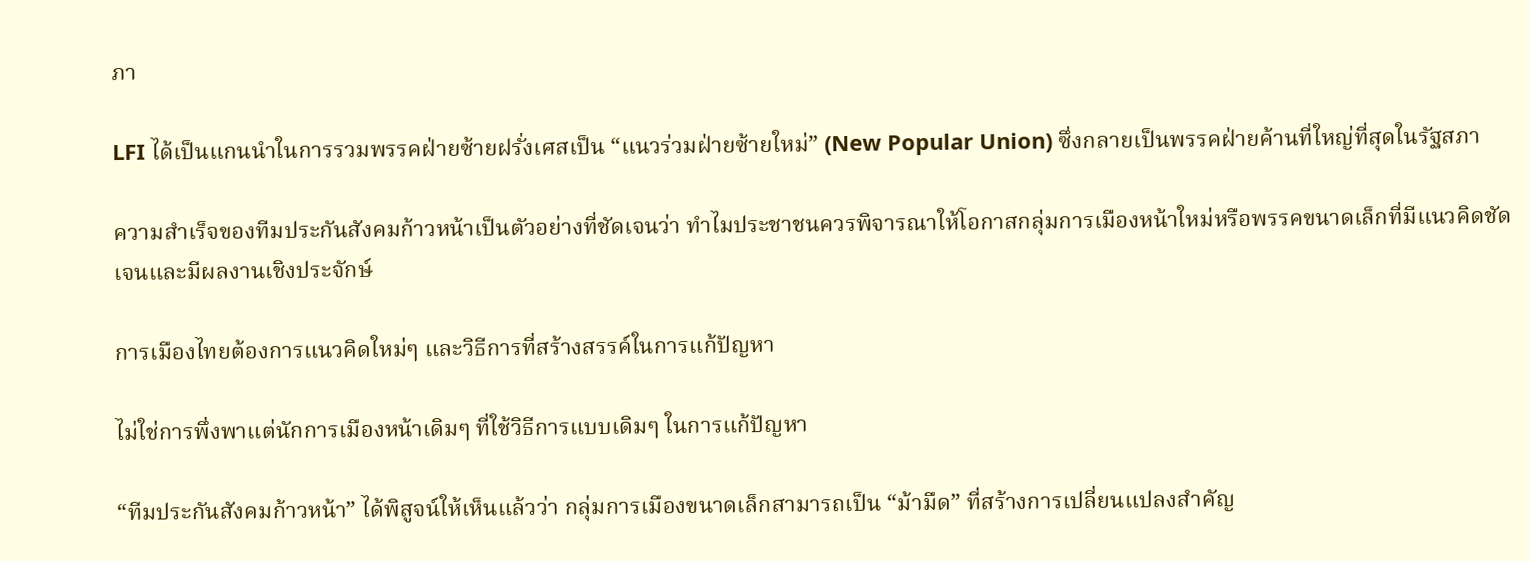ภา

LFI ได้เป็นแกนนำในการรวมพรรคฝ่ายซ้ายฝรั่งเศสเป็น “แนวร่วมฝ่ายซ้ายใหม่” (New Popular Union) ซึ่งกลายเป็นพรรคฝ่ายค้านที่ใหญ่ที่สุดในรัฐสภา

ความสำเร็จของทีมประกันสังคมก้าวหน้าเป็นตัวอย่างที่ชัดเจนว่า ทำไมประชาชนควรพิจารณาให้โอกาสกลุ่มการเมืองหน้าใหม่หรือพรรคขนาดเล็กที่มีแนวคิดชัดเจนและมีผลงานเชิงประจักษ์

การเมืองไทยต้องการแนวคิดใหม่ๆ และวิธีการที่สร้างสรรค์ในการแก้ปัญหา

ไม่ใช่การพึ่งพาแต่นักการเมืองหน้าเดิมๆ ที่ใช้วิธีการแบบเดิมๆ ในการแก้ปัญหา

“ทีมประกันสังคมก้าวหน้า” ได้พิสูจน์ให้เห็นแล้วว่า กลุ่มการเมืองขนาดเล็กสามารถเป็น “ม้ามืด” ที่สร้างการเปลี่ยนแปลงสำคัญ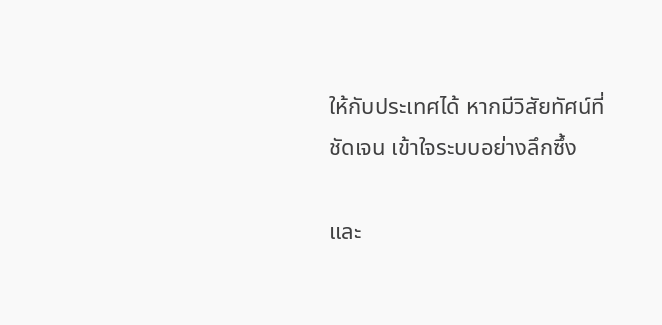ให้กับประเทศได้ หากมีวิสัยทัศน์ที่ชัดเจน เข้าใจระบบอย่างลึกซึ้ง

และ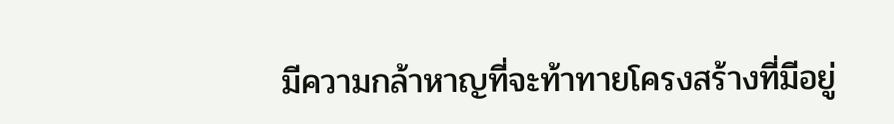มีความกล้าหาญที่จะท้าทายโครงสร้างที่มีอยู่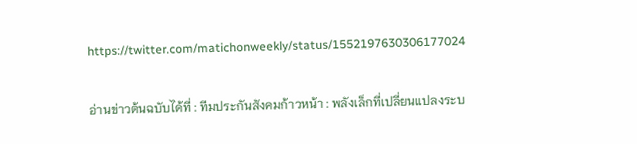https://twitter.com/matichonweekly/status/1552197630306177024

อ่านข่าวต้นฉบับได้ที่ : ทีมประกันสังคมก้าวหน้า : พลังเล็กที่เปลี่ยนแปลงระบ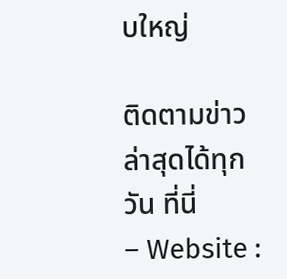บใหญ่

ติดตามข่าวล่าสุดได้ทุกวัน ที่นี่
– Website :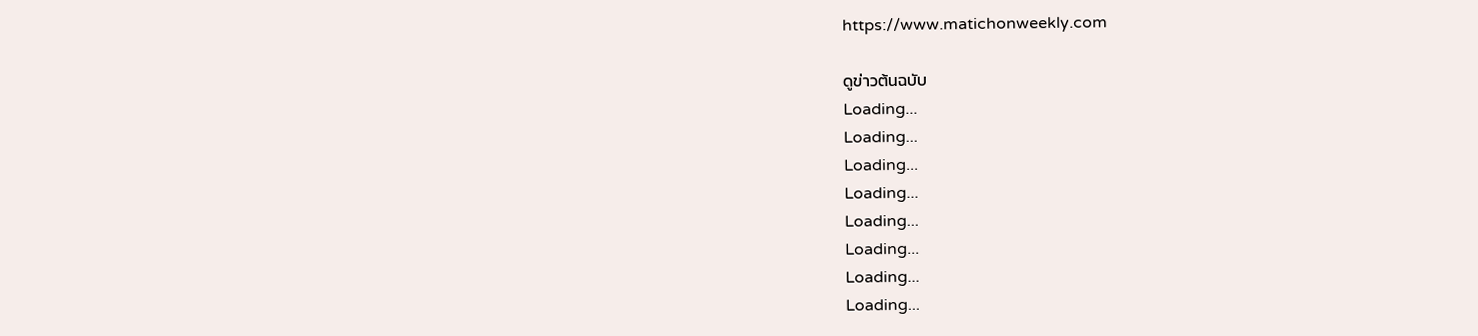https://www.matichonweekly.com

ดูข่าวต้นฉบับ
Loading...
Loading...
Loading...
Loading...
Loading...
Loading...
Loading...
Loading...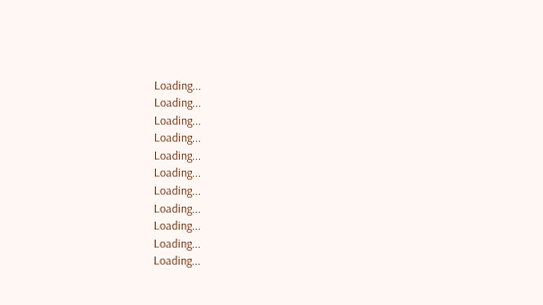Loading...
Loading...
Loading...
Loading...
Loading...
Loading...
Loading...
Loading...
Loading...
Loading...
Loading...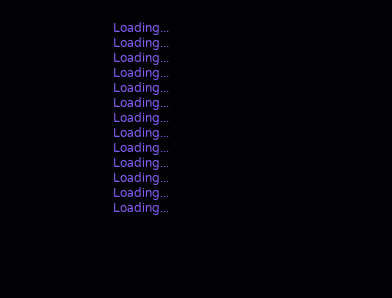Loading...
Loading...
Loading...
Loading...
Loading...
Loading...
Loading...
Loading...
Loading...
Loading...
Loading...
Loading...
Loading...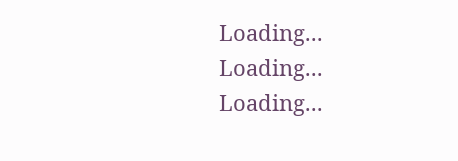Loading...
Loading...
Loading...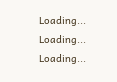Loading...
Loading...
Loading...